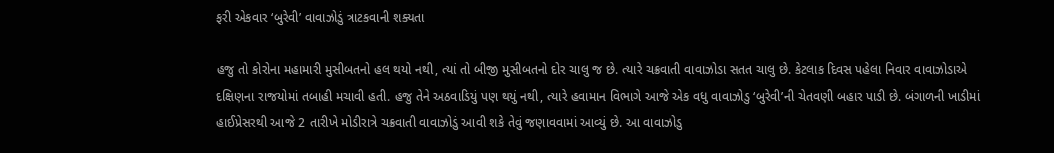ફરી એકવાર ‘બુરેવી’ વાવાઝોડું ત્રાટકવાની શક્યતા

હજુ તો કોરોના મહામારી મુસીબતનો હલ થયો નથી, ત્યાં તો બીજી મુસીબતનો દોર ચાલુ જ છે. ત્યારે ચક્રવાતી વાવાઝોડા સતત ચાલુ છે. કેટલાક દિવસ પહેલા નિવાર વાવાઝોડાએ દક્ષિણના રાજયોમાં તબાહી મચાવી હતી. હજુ તેને અઠવાડિયું પણ થયું નથી, ત્યારે હવામાન વિભાગે આજે એક વધુ વાવાઝોડુ ‘બુરેવી’ની ચેતવણી બહાર પાડી છે. બંગાળની ખાડીમાં હાઈપ્રેસરથી આજે 2 તારીખે મોડીરાત્રે ચક્રવાતી વાવાઝોડું આવી શકે તેવું જણાવવામાં આવ્યું છે. આ વાવાઝોડુ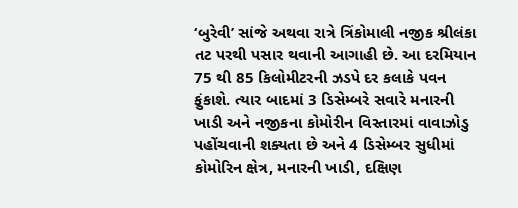‘બુરેવી’ સાંજે અથવા રાત્રે ત્રિંકોમાલી નજીક શ્રીલંકા તટ પરથી પસાર થવાની આગાહી છે. આ દરમિયાન 75 થી 85 કિલોમીટરની ઝડપે દર કલાકે પવન ફુંકાશે. ત્યાર બાદમાં 3 ડિસેમ્બરે સવારે મનારની ખાડી અને નજીકના કોમોરીન વિસ્તારમાં વાવાઝોડુ પહોંચવાની શક્યતા છે અને 4 ડિસેમ્બર સુધીમાં કોમોરિન ક્ષેત્ર, મનારની ખાડી, દક્ષિણ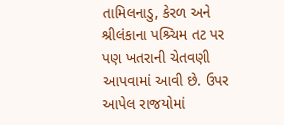તામિલનાડુ, કેરળ અને શ્રીલંકાના પશ્ર્ચિમ તટ પર પણ ખતરાની ચેતવણી આપવામાં આવી છે. ઉપર આપેલ રાજયોમાં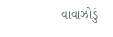વાવાઝોડું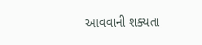આવવાની શક્યતા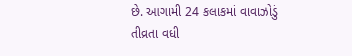છે. આગામી 24 કલાકમાં વાવાઝોડું તીવ્રતા વધી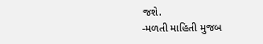જશે.
-મળતી માહિતી મુજબ